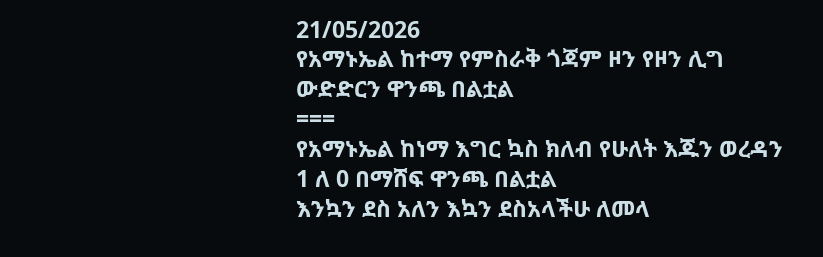21/05/2026
የአማኑኤል ከተማ የምስራቅ ጎጃም ዞን የዞን ሊግ ውድድርን ዋንጫ በልቷል
===
የአማኑኤል ከነማ እግር ኳስ ክለብ የሁለት እጁን ወረዳን 1 ለ 0 በማሸፍ ዋንጫ በልቷል
እንኳን ደስ አለን እኳን ደስአላችሁ ለመላ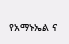የአማኑኤል ና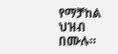የማቻከል ህዝብ በሙሉ።